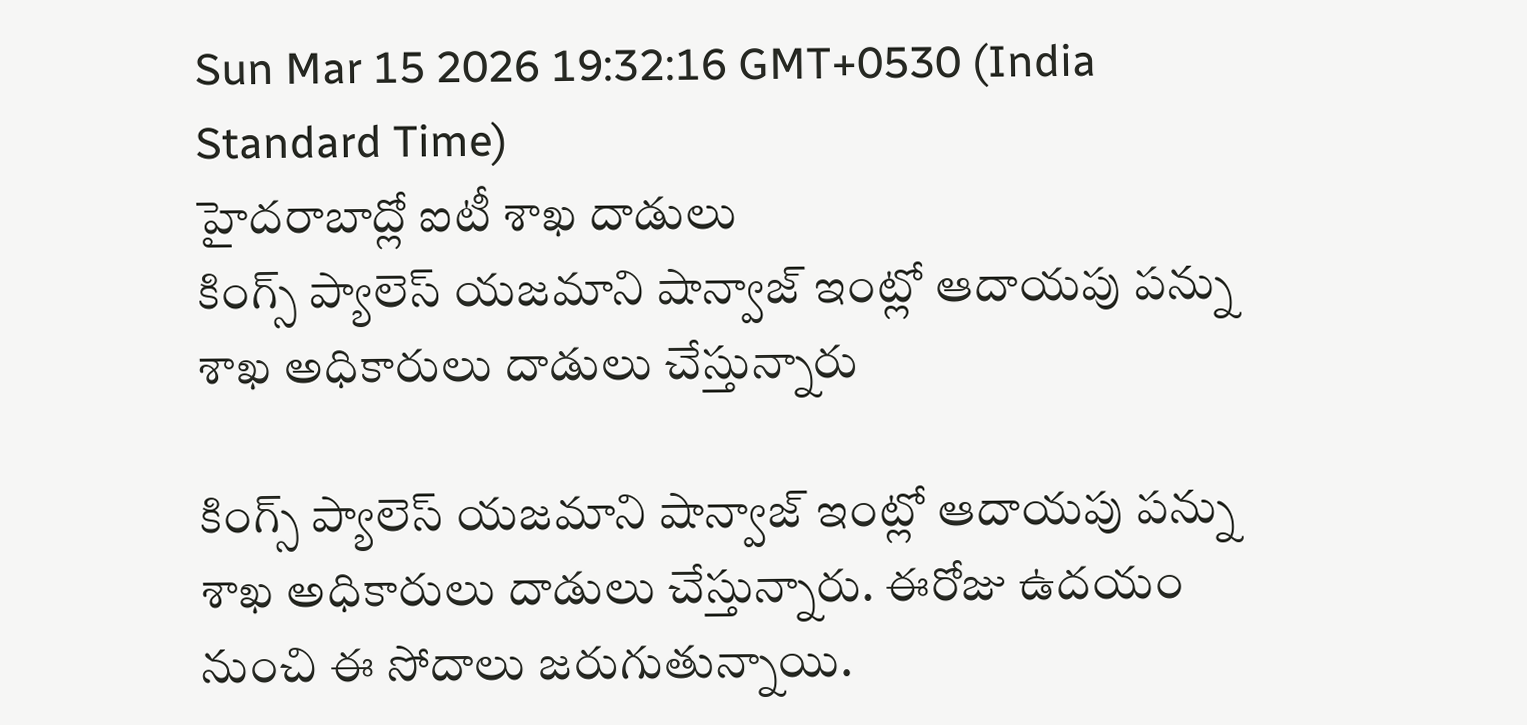Sun Mar 15 2026 19:32:16 GMT+0530 (India Standard Time)
హైదరాబాద్లో ఐటీ శాఖ దాడులు
కింగ్స్ ప్యాలెస్ యజమాని షాన్వాజ్ ఇంట్లో ఆదాయపు పన్ను శాఖ అధికారులు దాడులు చేస్తున్నారు

కింగ్స్ ప్యాలెస్ యజమాని షాన్వాజ్ ఇంట్లో ఆదాయపు పన్ను శాఖ అధికారులు దాడులు చేస్తున్నారు. ఈరోజు ఉదయం నుంచి ఈ సోదాలు జరుగుతున్నాయి.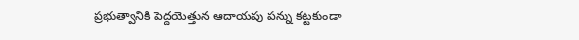ప్రభుత్వానికి పెద్దయెత్తున ఆదాయపు పన్ను కట్టకుండా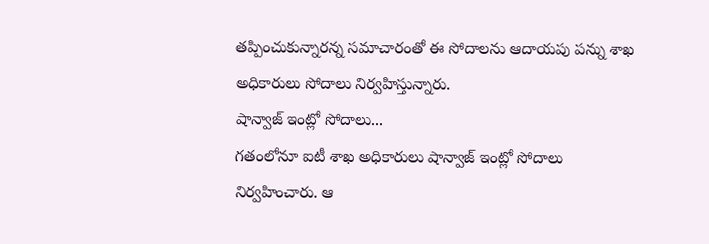తప్పించుకున్నారన్న సమాచారంతో ఈ సోదాలను ఆదాయపు పన్ను శాఖ అధికారులు సోదాలు నిర్వహిస్తున్నారు.
షాన్వాజ్ ఇంట్లో సోదాలు...
గతంలోనూ ఐటీ శాఖ అధికారులు షాన్వాజ్ ఇంట్లో సోదాలు నిర్వహించారు. ఆ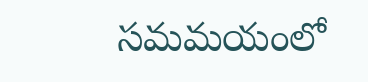సమమయంలో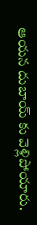ఆయన దుబాయ్ కు వెళ్లిపోయారు.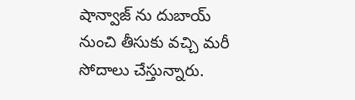షాన్వాజ్ ను దుబాయ్ నుంచి తీసుకు వచ్చి మరీ సోదాలు చేస్తున్నారు.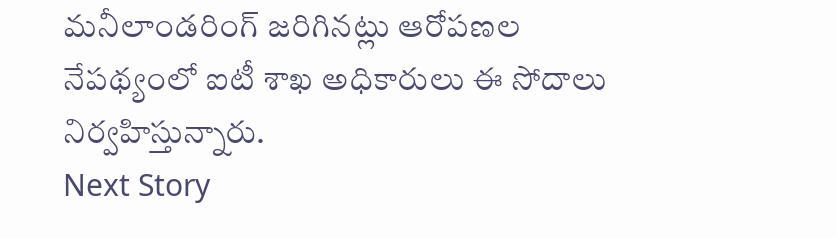మనీలాండరింగ్ జరిగినట్లు ఆరోపణల నేపథ్యంలో ఐటీ శాఖ అధికారులు ఈ సోదాలు నిర్వహిస్తున్నారు.
Next Story